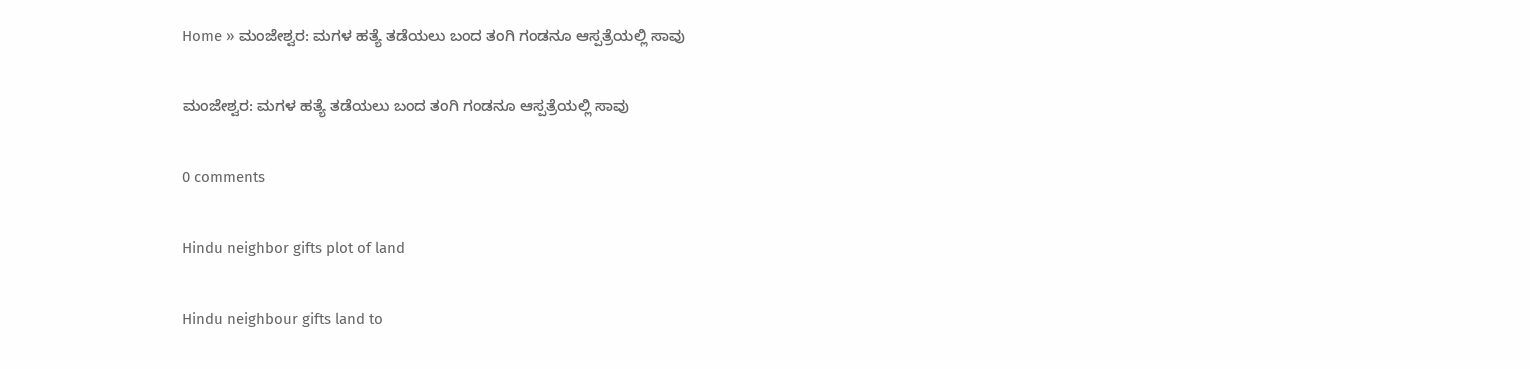Home » ಮಂಜೇಶ್ವರ: ಮಗಳ ಹತ್ಯೆ ತಡೆಯಲು ಬಂದ ತಂಗಿ ಗಂಡನೂ ಆಸ್ಪತ್ರೆಯಲ್ಲಿ ಸಾವು

ಮಂಜೇಶ್ವರ: ಮಗಳ ಹತ್ಯೆ ತಡೆಯಲು ಬಂದ ತಂಗಿ ಗಂಡನೂ ಆಸ್ಪತ್ರೆಯಲ್ಲಿ ಸಾವು

0 comments

Hindu neighbor gifts plot of land

Hindu neighbour gifts land to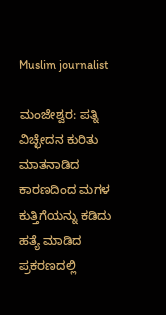Muslim journalist

ಮಂಜೇಶ್ವರ: ಪತ್ನಿ ವಿಚ್ಛೇದನ ಕುರಿತು ಮಾತನಾಡಿದ ಕಾರಣದಿಂದ ಮಗಳ ಕುತ್ತಿಗೆಯನ್ನು ಕಡಿದು ಹತ್ಯೆ ಮಾಡಿದ ಪ್ರಕರಣದಲ್ಲಿ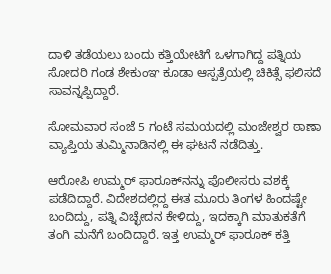ದಾಳಿ ತಡೆಯಲು ಬಂದು ಕತ್ತಿಯೇಟಿಗೆ ಒಳಗಾಗಿದ್ದ ಪತ್ನಿಯ ಸೋದರಿ ಗಂಡ ಶೇಕುಂಞ ಕೂಡಾ ಆಸ್ಪತ್ರೆಯಲ್ಲಿ ಚಿಕಿತ್ಸೆ ಫಲಿಸದೆ ಸಾವನ್ನಪ್ಪಿದ್ದಾರೆ.

ಸೋಮವಾರ ಸಂಜೆ 5 ಗಂಟೆ ಸಮಯದಲ್ಲಿ ಮಂಜೇಶ್ವರ ಠಾಣಾ ವ್ಯಾಪ್ತಿಯ ತುಮ್ಮಿನಾಡಿನಲ್ಲಿ ಈ ಘಟನೆ ನಡೆದಿತ್ತು.

ಆರೋಪಿ ಉಮ್ಮರ್‌ ಫಾರೂಕ್‌ನನ್ನು ಪೊಲೀಸರು ವಶಕ್ಕೆ ಪಡೆದಿದ್ದಾರೆ. ವಿದೇಶದಲ್ಲಿದ್ದ ಈತ ಮೂರು ತಿಂಗಳ ಹಿಂದಷ್ಟೇ ಬಂದಿದ್ದು, ಪತ್ನಿ ವಿಚ್ಛೇದನ ಕೇಳಿದ್ದು, ಇದಕ್ಕಾಗಿ ಮಾತುಕತೆಗೆ ತಂಗಿ ಮನೆಗೆ ಬಂದಿದ್ದಾರೆ. ಇತ್ತ ಉಮ್ಮರ್‌ ಫಾರೂಕ್‌ ಕತ್ತಿ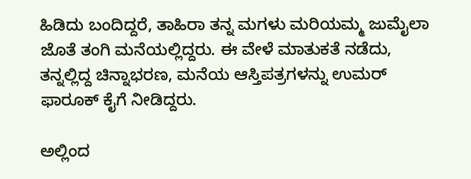ಹಿಡಿದು ಬಂದಿದ್ದರೆ, ತಾಹಿರಾ ತನ್ನ ಮಗಳು ಮರಿಯಮ್ಮ ಜುಮೈಲಾ ಜೊತೆ ತಂಗಿ ಮನೆಯಲ್ಲಿದ್ದರು. ಈ ವೇಳೆ ಮಾತುಕತೆ ನಡೆದು, ತನ್ನಲ್ಲಿದ್ದ ಚಿನ್ನಾಭರಣ, ಮನೆಯ ಆಸ್ತಿಪತ್ರಗಳನ್ನು ಉಮರ್‌ ಫಾರೂಕ್‌ ಕೈಗೆ ನೀಡಿದ್ದರು.

ಅಲ್ಲಿಂದ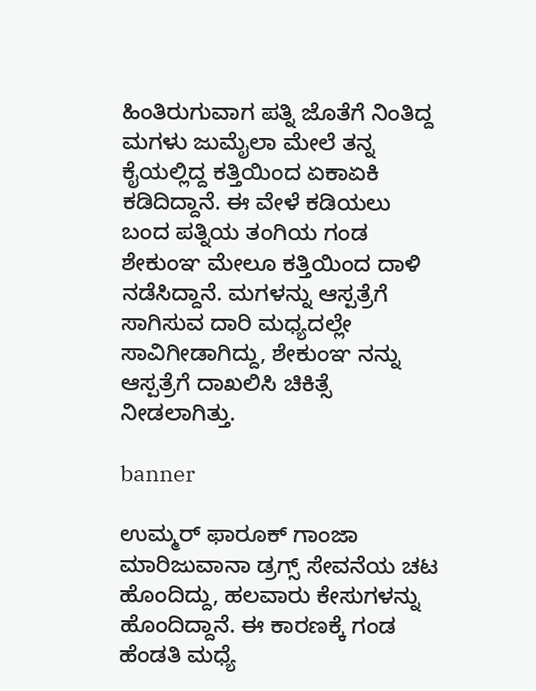ಹಿಂತಿರುಗುವಾಗ ಪತ್ನಿ ಜೊತೆಗೆ ನಿಂತಿದ್ದ ಮಗಳು ಜುಮೈಲಾ ಮೇಲೆ ತನ್ನ ಕೈಯಲ್ಲಿದ್ದ ಕತ್ತಿಯಿಂದ ಏಕಾಏಕಿ ಕಡಿದಿದ್ದಾನೆ. ಈ ವೇಳೆ ಕಡಿಯಲು ಬಂದ ಪತ್ನಿಯ ತಂಗಿಯ ಗಂಡ ಶೇಕುಂಞ ಮೇಲೂ ಕತ್ತಿಯಿಂದ ದಾಳಿ ನಡೆಸಿದ್ದಾನೆ. ಮಗಳನ್ನು ಆಸ್ಪತ್ರೆಗೆ ಸಾಗಿಸುವ ದಾರಿ ಮಧ್ಯದಲ್ಲೇ ಸಾವಿಗೀಡಾಗಿದ್ದು, ಶೇಕುಂಞ ನನ್ನು ಆಸ್ಪತ್ರೆಗೆ ದಾಖಲಿಸಿ ಚಿಕಿತ್ಸೆ ನೀಡಲಾಗಿತ್ತು.

banner

ಉಮ್ಮರ್‌ ಫಾರೂಕ್‌ ಗಾಂಜಾ ಮಾರಿಜುವಾನಾ ಡ್ರಗ್ಸ್‌ ಸೇವನೆಯ ಚಟ ಹೊಂದಿದ್ದು, ಹಲವಾರು ಕೇಸುಗಳನ್ನು ಹೊಂದಿದ್ದಾನೆ. ಈ ಕಾರಣಕ್ಕೆ ಗಂಡ ಹೆಂಡತಿ ಮಧ್ಯೆ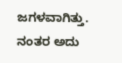ಜಗಳವಾಗಿತ್ತು. ನಂತರ ಅದು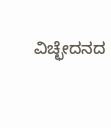ವಿಚ್ಛೇದನದ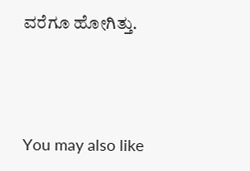ವರೆಗೂ ಹೋಗಿತ್ತು.



You may also like